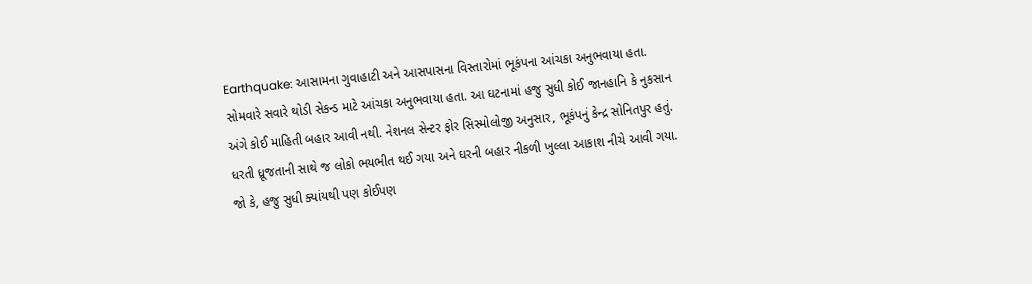Earthquake: આસામના ગુવાહાટી અને આસપાસના વિસ્તારોમાં ભૂકંપના આંચકા અનુભવાયા હતા. સોમવારે સવારે થોડી સેકન્ડ માટે આંચકા અનુભવાયા હતા. આ ઘટનામાં હજુ સુધી કોઈ જાનહાનિ કે નુકસાન અંગે કોઈ માહિતી બહાર આવી નથી. નેશનલ સેન્ટર ફોર સિસ્મોલોજી અનુસાર, ભૂકંપનું કેન્દ્ર સોનિતપુર હતું. ધરતી ધ્રૂજતાની સાથે જ લોકો ભયભીત થઈ ગયા અને ઘરની બહાર નીકળી ખુલ્લા આકાશ નીચે આવી ગયા. જો કે, હજુ સુધી ક્યાંયથી પણ કોઈપણ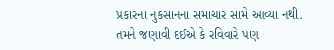પ્રકારના નુકસાનના સમાચાર સામે આવ્યા નથી. તમને જણાવી દઈએ કે રવિવારે પણ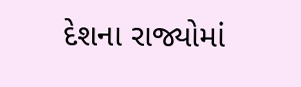દેશના રાજ્યોમાં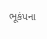ભૂકંપના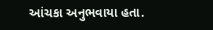આંચકા અનુભવાયા હતા.